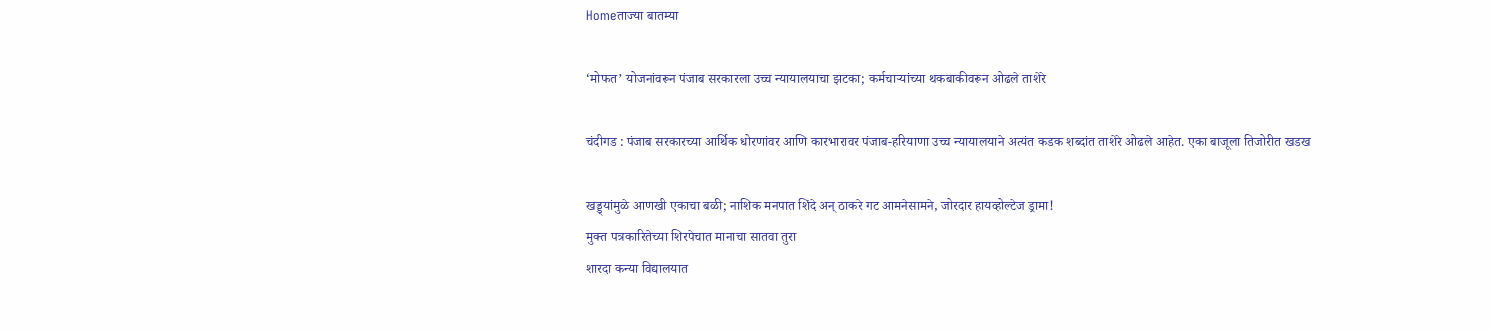Homeताज्या बातम्या

‘मोफत’ योजनांवरून पंजाब सरकारला उच्च न्यायालयाचा झटका; कर्मचाऱ्यांच्या थकबाकीवरून ओढले ताशेरे

चंदीगड : पंजाब सरकारच्या आर्थिक धोरणांवर आणि कारभारावर पंजाब-हरियाणा उच्च न्यायालयाने अत्यंत कडक शब्दांत ताशेरे ओढले आहेत. एका बाजूला तिजोरीत खडख

खड्ड्यांमुळे आणखी एकाचा बळी; नाशिक मनपात शिंदे अन् ठाकरे गट आमनेसामने, जोरदार हायव्होल्टेज ड्रामा!
मुक्त पत्रकारितेच्या शिरपेचात मानाचा सातवा तुरा
शारदा कन्या विद्यालयात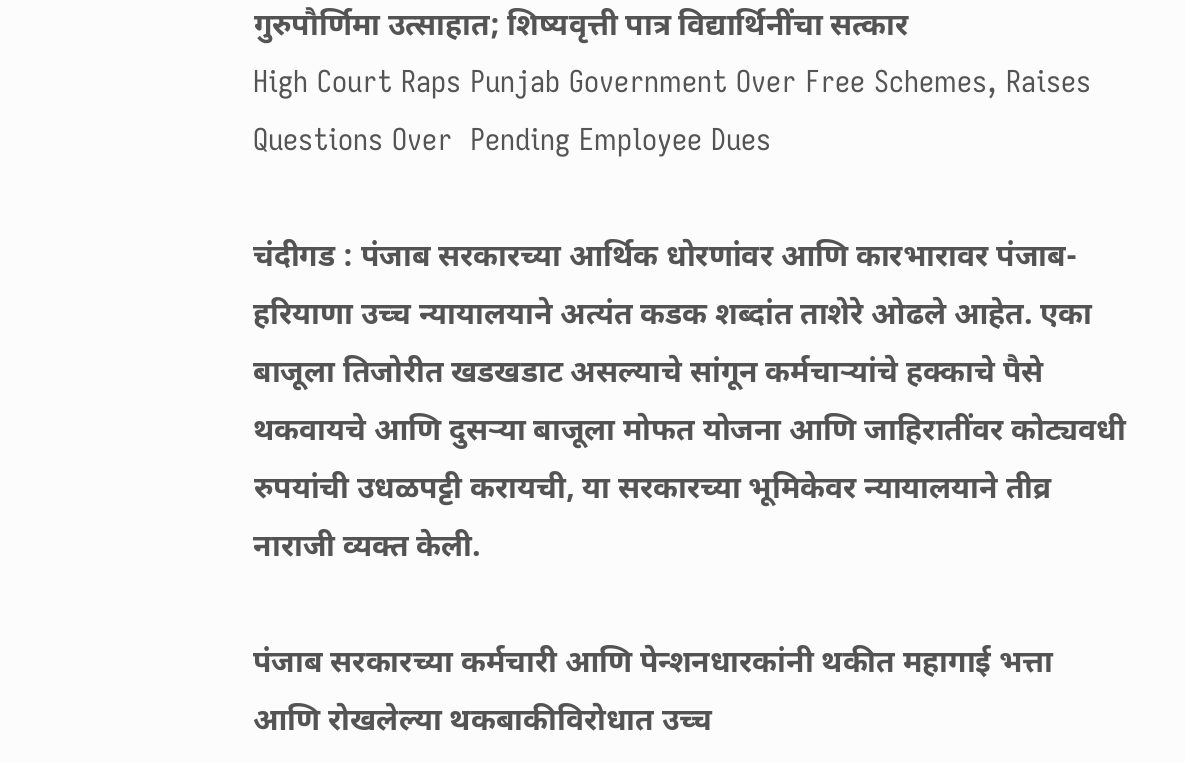गुरुपौर्णिमा उत्साहात; शिष्यवृत्ती पात्र विद्यार्थिनींचा सत्कार
High Court Raps Punjab Government Over Free Schemes, Raises Questions Over  Pending Employee Dues

चंदीगड : पंजाब सरकारच्या आर्थिक धोरणांवर आणि कारभारावर पंजाब-हरियाणा उच्च न्यायालयाने अत्यंत कडक शब्दांत ताशेरे ओढले आहेत. एका बाजूला तिजोरीत खडखडाट असल्याचे सांगून कर्मचाऱ्यांचे हक्काचे पैसे थकवायचे आणि दुसऱ्या बाजूला मोफत योजना आणि जाहिरातींवर कोट्यवधी रुपयांची उधळपट्टी करायची, या सरकारच्या भूमिकेवर न्यायालयाने तीव्र नाराजी व्यक्त केली.

पंजाब सरकारच्या कर्मचारी आणि पेन्शनधारकांनी थकीत महागाई भत्ता आणि रोखलेल्या थकबाकीविरोधात उच्च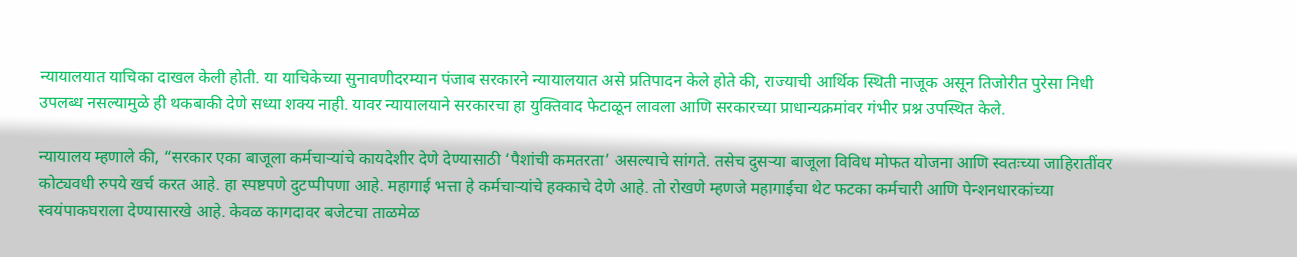न्यायालयात याचिका दाखल केली होती. या याचिकेच्या सुनावणीदरम्यान पंजाब सरकारने न्यायालयात असे प्रतिपादन केले होते की, राज्याची आर्थिक स्थिती नाजूक असून तिजोरीत पुरेसा निधी उपलब्ध नसल्यामुळे ही थकबाकी देणे सध्या शक्य नाही. यावर न्यायालयाने सरकारचा हा युक्तिवाद फेटाळून लावला आणि सरकारच्या प्राधान्यक्रमांवर गंभीर प्रश्न उपस्थित केले.

न्यायालय म्हणाले की, “सरकार एका बाजूला कर्मचाऱ्यांचे कायदेशीर देणे देण्यासाठी ‘पैशांची कमतरता’ असल्याचे सांगते. तसेच दुसऱ्या बाजूला विविध मोफत योजना आणि स्वतःच्या जाहिरातींवर कोट्यवधी रुपये खर्च करत आहे. हा स्पष्टपणे दुटप्पीपणा आहे. महागाई भत्ता हे कर्मचाऱ्यांचे हक्काचे देणे आहे. तो रोखणे म्हणजे महागाईचा थेट फटका कर्मचारी आणि पेन्शनधारकांच्या स्वयंपाकघराला देण्यासारखे आहे. केवळ कागदावर बजेटचा ताळमेळ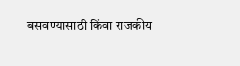बसवण्यासाठी किंवा राजकीय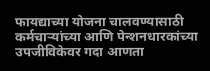फायद्याच्या योजना चालवण्यासाठी कर्मचाऱ्यांच्या आणि पेन्शनधारकांच्या उपजीविकेवर गदा आणता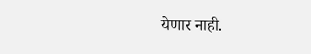येणार नाही.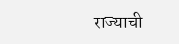राज्याची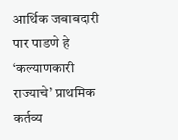आर्थिक जबाबदारी पार पाडणे हे ‘कल्याणकारी राज्याचे’ प्राथमिक कर्तव्य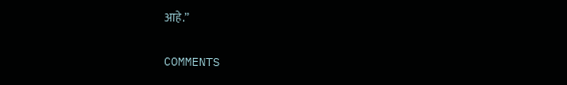आहे.”

COMMENTS